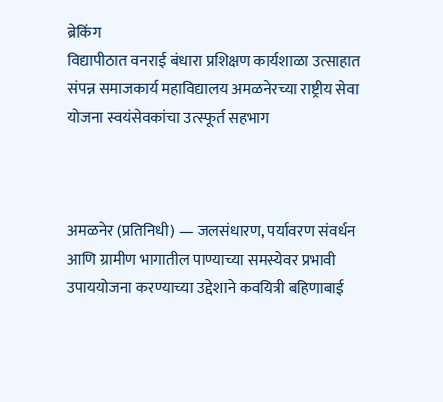ब्रेकिंग
विद्यापीठात वनराई बंधारा प्रशिक्षण कार्यशाळा उत्साहात संपन्न समाजकार्य महाविद्यालय अमळनेरच्या राष्ट्रीय सेवा योजना स्वयंसेवकांचा उत्स्फूर्त सहभाग



अमळनेर (प्रतिनिधी) — जलसंधारण, पर्यावरण संवर्धन आणि ग्रामीण भागातील पाण्याच्या समस्येवर प्रभावी उपाययोजना करण्याच्या उद्देशाने कवयित्री बहिणाबाई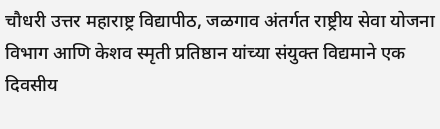चौधरी उत्तर महाराष्ट्र विद्यापीठ, जळगाव अंतर्गत राष्ट्रीय सेवा योजना विभाग आणि केशव स्मृती प्रतिष्ठान यांच्या संयुक्त विद्यमाने एक दिवसीय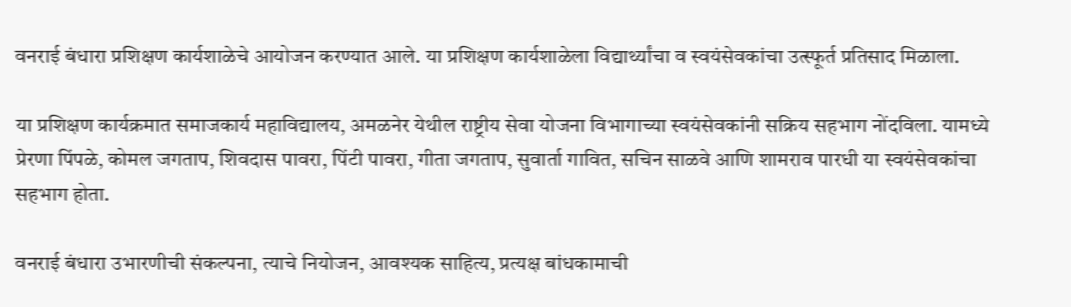वनराई बंधारा प्रशिक्षण कार्यशाळेचे आयोजन करण्यात आले. या प्रशिक्षण कार्यशाळेला विद्यार्थ्यांचा व स्वयंसेवकांचा उत्स्फूर्त प्रतिसाद मिळाला.

या प्रशिक्षण कार्यक्रमात समाजकार्य महाविद्यालय, अमळनेर येथील राष्ट्रीय सेवा योजना विभागाच्या स्वयंसेवकांनी सक्रिय सहभाग नोंदविला. यामध्ये प्रेरणा पिंपळे, कोमल जगताप, शिवदास पावरा, पिंटी पावरा, गीता जगताप, सुवार्ता गावित, सचिन साळवे आणि शामराव पारधी या स्वयंसेवकांचा सहभाग होता.

वनराई बंधारा उभारणीची संकल्पना, त्याचे नियोजन, आवश्यक साहित्य, प्रत्यक्ष बांधकामाची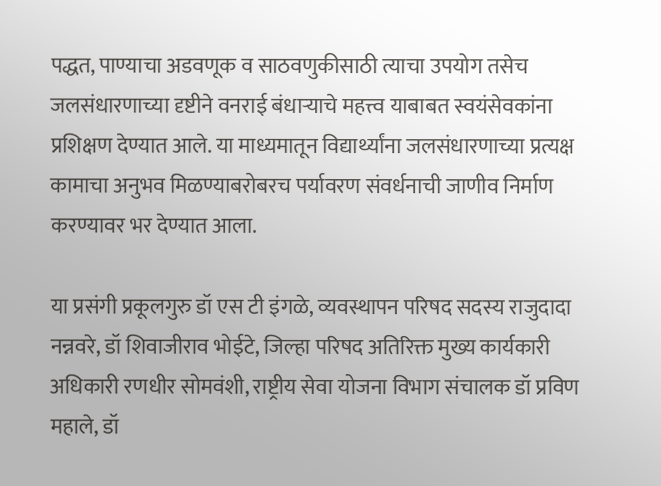पद्धत, पाण्याचा अडवणूक व साठवणुकीसाठी त्याचा उपयोग तसेच जलसंधारणाच्या दृष्टीने वनराई बंधाऱ्याचे महत्त्व याबाबत स्वयंसेवकांना प्रशिक्षण देण्यात आले. या माध्यमातून विद्यार्थ्यांना जलसंधारणाच्या प्रत्यक्ष कामाचा अनुभव मिळण्याबरोबरच पर्यावरण संवर्धनाची जाणीव निर्माण करण्यावर भर देण्यात आला.

या प्रसंगी प्रकूलगुरु डॉ एस टी इंगळे, व्यवस्थापन परिषद सदस्य राजुदादा नन्नवरे, डॉ शिवाजीराव भोईटे, जिल्हा परिषद अतिरिक्त मुख्य कार्यकारी अधिकारी रणधीर सोमवंशी, राष्ट्रीय सेवा योजना विभाग संचालक डॉ प्रविण महाले, डॉ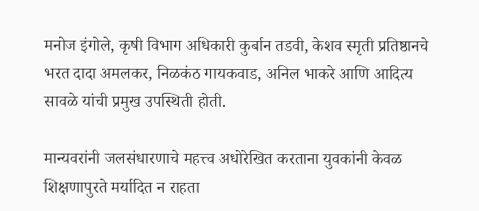मनोज इंगोले, कृषी विभाग अधिकारी कुर्बान तडवी, केशव स्मृती प्रतिष्ठानचे भरत दादा अमलकर, निळकंठ गायकवाड, अनिल भाकरे आणि आदित्य सावळे यांची प्रमुख उपस्थिती होती.

मान्यवरांनी जलसंधारणाचे महत्त्व अधोरेखित करताना युवकांनी केवळ शिक्षणापुरते मर्यादित न राहता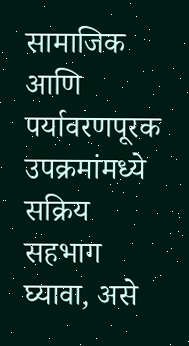सामाजिक आणि पर्यावरणपूरक उपक्रमांमध्ये सक्रिय सहभाग घ्यावा, असे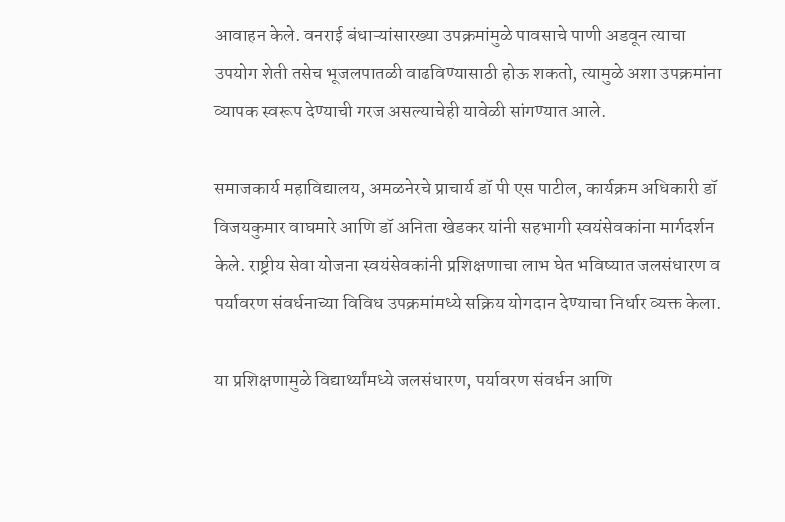आवाहन केले. वनराई बंधाऱ्यांसारख्या उपक्रमांमुळे पावसाचे पाणी अडवून त्याचा उपयोग शेती तसेच भूजलपातळी वाढविण्यासाठी होऊ शकतो, त्यामुळे अशा उपक्रमांना व्यापक स्वरूप देण्याची गरज असल्याचेही यावेळी सांगण्यात आले.

समाजकार्य महाविद्यालय, अमळनेरचे प्राचार्य डॉ पी एस पाटील, कार्यक्रम अधिकारी डॉ विजयकुमार वाघमारे आणि डॉ अनिता खेडकर यांनी सहभागी स्वयंसेवकांना मार्गदर्शन केले. राष्ट्रीय सेवा योजना स्वयंसेवकांनी प्रशिक्षणाचा लाभ घेत भविष्यात जलसंधारण व पर्यावरण संवर्धनाच्या विविध उपक्रमांमध्ये सक्रिय योगदान देण्याचा निर्धार व्यक्त केला.

या प्रशिक्षणामुळे विद्यार्थ्यांमध्ये जलसंधारण, पर्यावरण संवर्धन आणि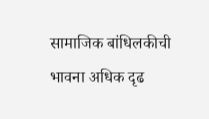सामाजिक बांधिलकीची भावना अधिक दृढ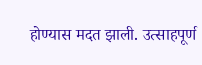होण्यास मदत झाली. उत्साहपूर्ण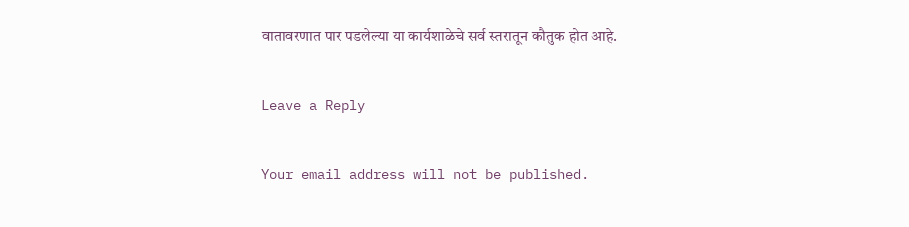वातावरणात पार पडलेल्या या कार्यशाळेचे सर्व स्तरातून कौतुक होत आहे.

Leave a Reply

Your email address will not be published.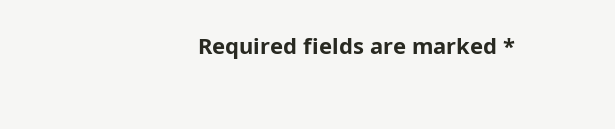Required fields are marked *